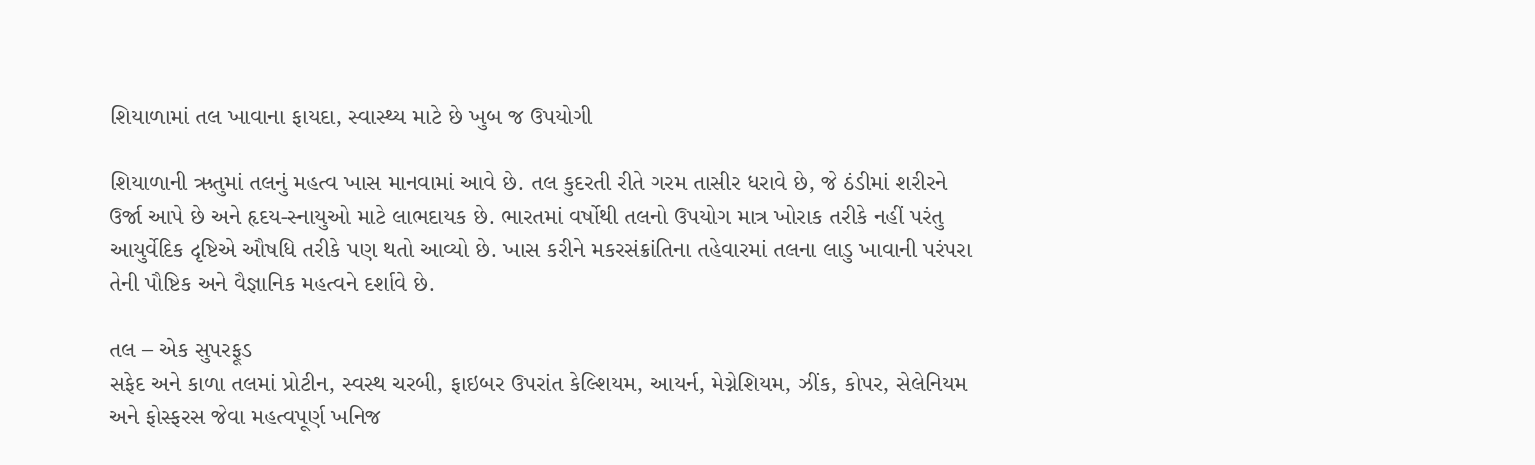શિયાળામાં તલ ખાવાના ફાયદા, સ્વાસ્થ્ય માટે છે ખુબ જ ઉપયોગી

શિયાળાની ઋતુમાં તલનું મહત્વ ખાસ માનવામાં આવે છે. તલ કુદરતી રીતે ગરમ તાસીર ધરાવે છે, જે ઠંડીમાં શરીરને ઉર્જા આપે છે અને હૃદય-સ્નાયુઓ માટે લાભદાયક છે. ભારતમાં વર્ષોથી તલનો ઉપયોગ માત્ર ખોરાક તરીકે નહીં પરંતુ આયુર્વેદિક દૃષ્ટિએ ઔષધિ તરીકે પણ થતો આવ્યો છે. ખાસ કરીને મકરસંક્રાંતિના તહેવારમાં તલના લાડુ ખાવાની પરંપરા તેની પૌષ્ટિક અને વૈજ્ઞાનિક મહત્વને દર્શાવે છે.

તલ – એક સુપરફૂડ
સફેદ અને કાળા તલમાં પ્રોટીન, સ્વસ્થ ચરબી, ફાઇબર ઉપરાંત કેલ્શિયમ, આયર્ન, મેગ્નેશિયમ, ઝીંક, કોપર, સેલેનિયમ અને ફોસ્ફરસ જેવા મહત્વપૂર્ણ ખનિજ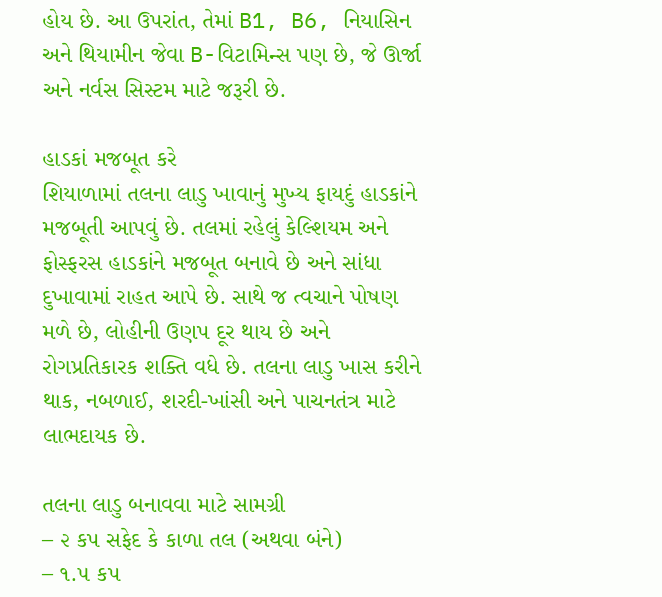હોય છે. આ ઉપરાંત, તેમાં B1, B6, નિયાસિન અને થિયામીન જેવા B-વિટામિન્સ પણ છે, જે ઊર્જા અને નર્વસ સિસ્ટમ માટે જરૂરી છે.

હાડકાં મજબૂત કરે
શિયાળામાં તલના લાડુ ખાવાનું મુખ્ય ફાયદું હાડકાંને મજબૂતી આપવું છે. તલમાં રહેલું કેલ્શિયમ અને ફોસ્ફરસ હાડકાંને મજબૂત બનાવે છે અને સાંધા દુખાવામાં રાહત આપે છે. સાથે જ ત્વચાને પોષણ મળે છે, લોહીની ઉણપ દૂર થાય છે અને રોગપ્રતિકારક શક્તિ વધે છે. તલના લાડુ ખાસ કરીને થાક, નબળાઈ, શરદી-ખાંસી અને પાચનતંત્ર માટે લાભદાયક છે.

તલના લાડુ બનાવવા માટે સામગ્રી
– ૨ કપ સફેદ કે કાળા તલ (અથવા બંને)
– ૧.૫ કપ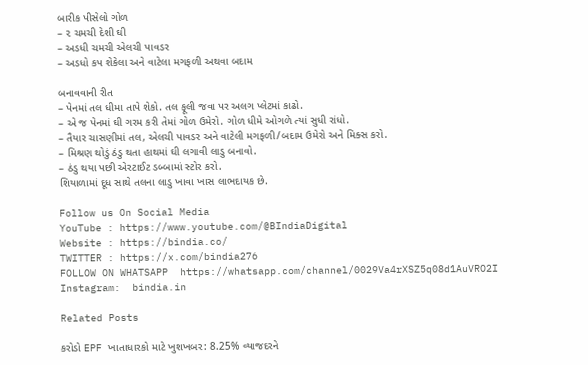બારીક પીસેલો ગોળ
– ૨ ચમચી દેશી ઘી
– અડધી ચમચી એલચી પાવડર
– અડધો કપ શેકેલા અને વાટેલા મગફળી અથવા બદામ

બનાવવાની રીત
– પેનમાં તલ ધીમા તાપે શેકો. તલ ફૂલી જવા પર અલગ પ્લેટમાં કાઢો.
– એ જ પેનમાં ઘી ગરમ કરી તેમાં ગોળ ઉમેરો. ગોળ ધીમે ઓગળે ત્યાં સુધી રાંધો.
– તૈયાર ચાસણીમાં તલ, એલચી પાવડર અને વાટેલી મગફળી/બદામ ઉમેરો અને મિક્સ કરો.
– મિશ્રણ થોડું ઠંડુ થતા હાથમાં ઘી લગાવી લાડુ બનાવો.
– ઠંડુ થયા પછી એરટાઈટ ડબ્બામાં સ્ટોર કરો.
શિયાળામાં દૂધ સાથે તલના લાડુ ખાવા ખાસ લાભદાયક છે.

Follow us On Social Media
YouTube : https://www.youtube.com/@BIndiaDigital
Website : https://bindia.co/
TWITTER : https://x.com/bindia276
FOLLOW ON WHATSAPP  https://whatsapp.com/channel/0029Va4rXSZ5q08d1AuVRO2I
Instagram:  bindia.in

Related Posts

કરોડો EPF ખાતાધારકો માટે ખુશખબર: 8.25% વ્યાજદરને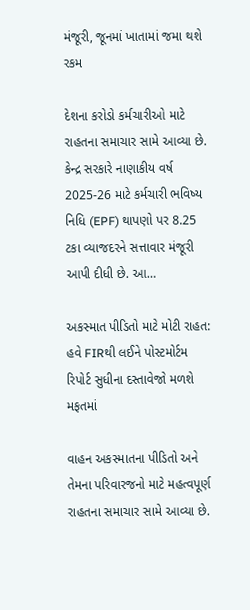મંજૂરી, જૂનમાં ખાતામાં જમા થશે રકમ

દેશના કરોડો કર્મચારીઓ માટે રાહતના સમાચાર સામે આવ્યા છે. કેન્દ્ર સરકારે નાણાકીય વર્ષ 2025-26 માટે કર્મચારી ભવિષ્ય નિધિ (EPF) થાપણો પર 8.25 ટકા વ્યાજદરને સત્તાવાર મંજૂરી આપી દીધી છે. આ…

અકસ્માત પીડિતો માટે મોટી રાહત: હવે FIRથી લઈને પોસ્ટમોર્ટમ રિપોર્ટ સુધીના દસ્તાવેજો મળશે મફતમાં

વાહન અકસ્માતના પીડિતો અને તેમના પરિવારજનો માટે મહત્વપૂર્ણ રાહતના સમાચાર સામે આવ્યા છે.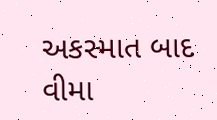અકસ્માત બાદ વીમા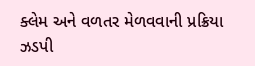ક્લેમ અને વળતર મેળવવાની પ્રક્રિયા ઝડપી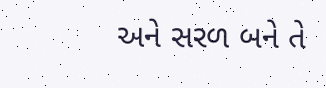અને સરળ બને તે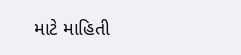માટે માહિતી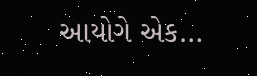આયોગે એક…